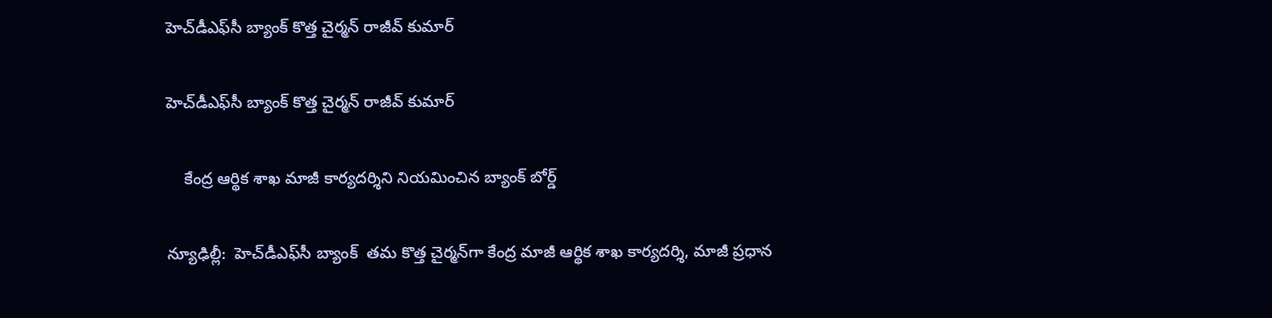హెచ్‌‌డీఎఫ్‌‌సీ బ్యాంక్ కొత్త చైర్మన్ రాజీవ్ కుమార్‌‌‌‌

హెచ్‌‌డీఎఫ్‌‌సీ బ్యాంక్ కొత్త చైర్మన్ రాజీవ్ కుమార్‌‌‌‌

    కేంద్ర ఆర్థిక శాఖ మాజీ కార్యదర్శిని నియమించిన బ్యాంక్ బోర్డ్

న్యూఢిల్లీ:  హెచ్‌‌డీఎఫ్‌‌సీ బ్యాంక్  తమ కొత్త చైర్మన్‌‌గా కేంద్ర మాజీ ఆర్థిక శాఖ కార్యదర్శి, మాజీ ప్రధాన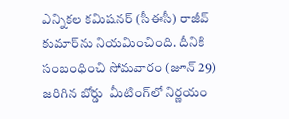ఎన్నికల కమిషనర్ (సీఈసీ) రాజీవ్ కుమార్‌‌‌‌ను నియమించింది. దీనికి సంబంధించి సోమవారం (జూన్ 29) జరిగిన బోర్డు  మీటింగ్‌‌లో నిర్ణయం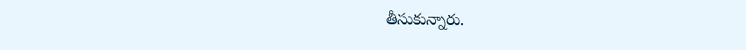తీసుకున్నారు.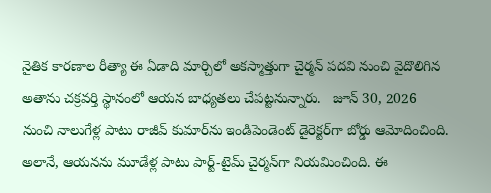నైతిక కారణాల రీత్యా ఈ ఏడాది మార్చిలో అకస్మాత్తుగా చైర్మన్ పదవి నుంచి వైదొలిగిన అతాను చక్రవర్తి స్థానంలో ఆయన బాధ్యతలు చేపట్టనున్నారు.   జూన్ 30, 2026 నుంచి నాలుగేళ్ల పాటు రాజీవ్ కుమార్‌‌ను ఇండిపెండెంట్ డైరెక్టర్‌‌గా బోర్డు ఆమోదించింది. అలానే, ఆయనను మూడేళ్ల పాటు పార్ట్-టైమ్ చైర్మన్‌‌గా నియమించింది. ఈ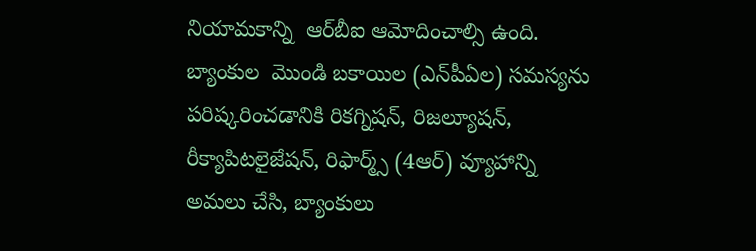నియామకాన్ని  ఆర్‌‌‌‌బీఐ ఆమోదించాల్సి ఉంది.  బ్యాంకుల  మొండి బకాయిల (ఎన్‌‌పీఏల) సమస్యను పరిష్కరించడానికి రికగ్నిషన్, రిజల్యూషన్, రీక్యాపిటలైజేషన్, రిఫార్మ్స్ (4ఆర్‌‌‌‌) వ్యూహాన్ని అమలు చేసి, బ్యాంకులు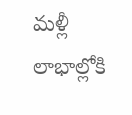మళ్లీ లాభాల్లోకి